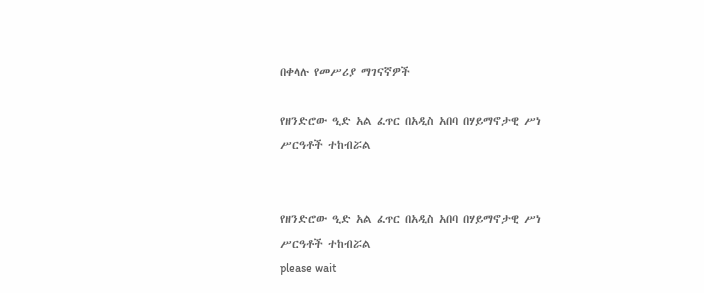በቀላሉ የመሥሪያ ማገናኛዎች

የዘንድሮው ዒድ አል ፈጥር በአዲስ አበባ በሃይማኖታዊ ሥነ ሥርዓቶች ተከብሯል


የዘንድሮው ዒድ አል ፈጥር በአዲስ አበባ በሃይማኖታዊ ሥነ ሥርዓቶች ተከብሯል
please wait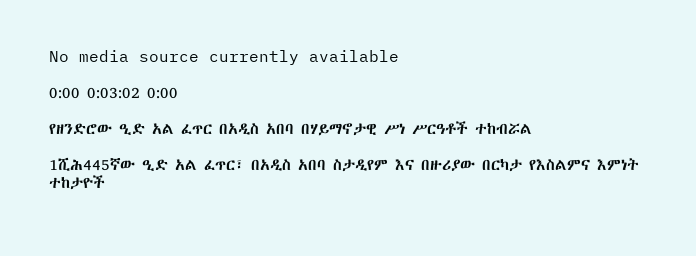No media source currently available

0:00 0:03:02 0:00

የዘንድሮው ዒድ አል ፈጥር በአዲስ አበባ በሃይማኖታዊ ሥነ ሥርዓቶች ተከብሯል

1ሺሕ445ኛው ዒድ አል ፈጥር፣ በአዲስ አበባ ስታዲየም እና በዙሪያው በርካታ የእስልምና እምነት ተከታዮች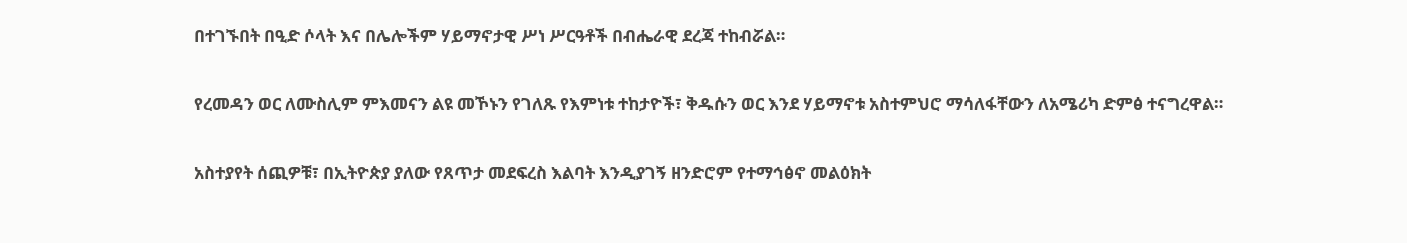በተገኙበት በዒድ ሶላት እና በሌሎችም ሃይማኖታዊ ሥነ ሥርዓቶች በብሔራዊ ደረጃ ተከብሯል።

የረመዳን ወር ለሙስሊም ምእመናን ልዩ መኾኑን የገለጹ የእምነቱ ተከታዮች፣ ቅዱሱን ወር እንደ ሃይማኖቱ አስተምህሮ ማሳለፋቸውን ለአሜሪካ ድምፅ ተናግረዋል።

አስተያየት ሰጪዎቹ፣ በኢትዮጵያ ያለው የጸጥታ መደፍረስ እልባት እንዲያገኝ ዘንድሮም የተማኅፅኖ መልዕክት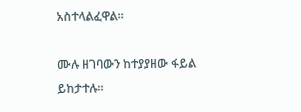አስተላልፈዋል።

ሙሉ ዘገባውን ከተያያዘው ፋይል ይከታተሉ።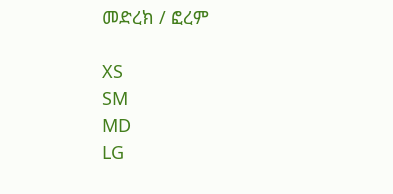መድረክ / ፎረም

XS
SM
MD
LG